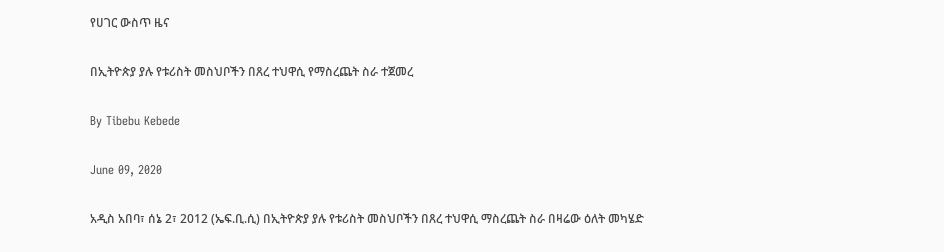የሀገር ውስጥ ዜና

በኢትዮጵያ ያሉ የቱሪስት መስህቦችን በጸረ ተህዋሲ የማስረጨት ስራ ተጀመረ

By Tibebu Kebede

June 09, 2020

አዲስ አበባ፣ ሰኔ 2፣ 2012 (ኤፍ.ቢ.ሲ) በኢትዮጵያ ያሉ የቱሪስት መስህቦችን በጸረ ተህዋሲ ማስረጨት ስራ በዛሬው ዕለት መካሄድ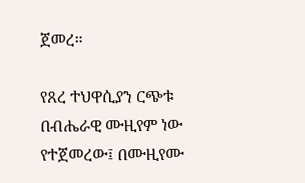ጀመረ።

የጸረ ተህዋሲያን ርጭቱ በብሔራዊ ሙዚየም ነው የተጀመረው፤ በሙዚየሙ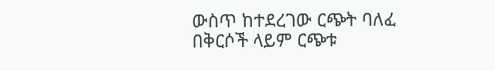ውስጥ ከተደረገው ርጭት ባለፈ በቅርሶች ላይም ርጭቱ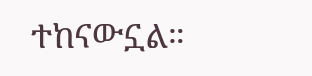ተከናውኗል።